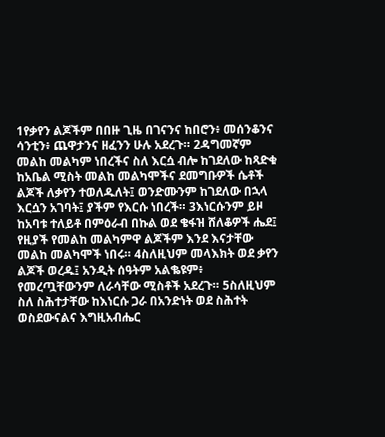1የቃየን ልጆችም በበዙ ጊዜ በገናንና ከበሮን፥ መሰንቆንና ሳንቲን፥ ጨዋታንና ዘፈንን ሁሉ አደረጉ። 2ዳግመኛም መልከ መልካም ነበረችና ስለ እርሷ ብሎ ከገደለው ከጻድቁ ከአቤል ሚስት መልከ መልካሞችና ደመግቡዎች ሴቶች ልጆች ለቃየን ተወለዱለት፤ ወንድሙንም ከገደለው በኋላ እርሷን አገባት፤ ያችም የእርሱ ነበረች። 3እነርሱንም ይዞ ከአባቱ ተለይቶ በምዕራብ በኩል ወደ ቄፋዝ ሸለቆዎች ሔደ፤ የዚያች የመልከ መልካምዋ ልጆችም እንደ እናታቸው መልከ መልካሞች ነበሩ። 4ስለዚህም መላእክት ወደ ቃየን ልጆች ወረዱ፤ አንዲት ሰዓትም አልቈዩም፥ የመረጧቸውንም ለራሳቸው ሚስቶች አደረጉ። 5ስለዚህም ስለ ስሕተታቸው ከእነርሱ ጋራ በአንድነት ወደ ስሕተት ወስደውናልና እግዚአብሔር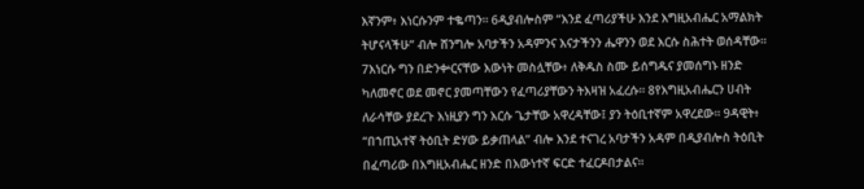እኛንም፥ እነርሱንም ተቈጣን። 6ዲያብሎስም “እንደ ፈጣሪያችሁ እንደ እግዚአብሔር አማልክት ትሆናላችሁ” ብሎ ሸንግሎ አባታችን አዳምንና እናታችንን ሔዋንን ወደ እርሱ ስሕተት ወሰዳቸው። 7እነርሱ ግን በድንቍርናቸው እውነት መስሏቸው፥ ለቅዱስ ስሙ ይሰግዱና ያመሰግኑ ዘንድ ካለመኖር ወደ መኖር ያመጣቸውን የፈጣሪያቸውን ትእዛዝ አፈረሱ። 8የእግዚአብሔርን ሀብት ለራሳቸው ያደረጉ እነዚያን ግን እርሱ ጌታቸው አዋረዳቸው፤ ያን ትዕቢተኛም አዋረደው። 9ዳዊት፥ “በኀጢአተኛ ትዕቢት ድሃው ይቃጠላል” ብሎ እንደ ተናገረ አባታችን አዳም በዲያብሎስ ትዕቢት በፈጣሪው በእግዚአብሔር ዘንድ በእውነተኛ ፍርድ ተፈርዶበታልና።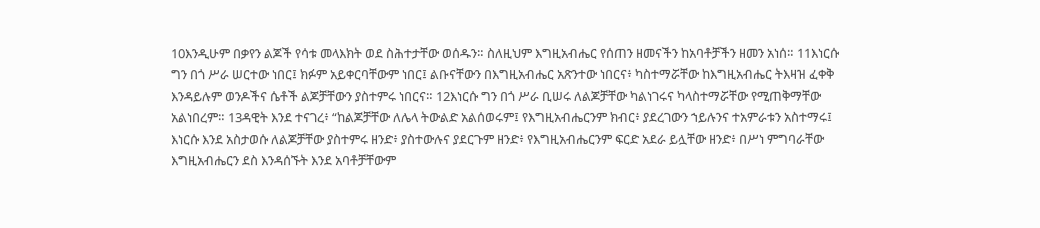10እንዲሁም በቃየን ልጆች የሳቱ መላእክት ወደ ስሕተታቸው ወሰዱን። ስለዚህም እግዚአብሔር የሰጠን ዘመናችን ከአባቶቻችን ዘመን አነሰ። 11እነርሱ ግን በጎ ሥራ ሠርተው ነበር፤ ክፉም አይቀርባቸውም ነበር፤ ልቡናቸውን በእግዚአብሔር አጽንተው ነበርና፥ ካስተማሯቸው ከእግዚአብሔር ትእዛዝ ፈቀቅ እንዳይሉም ወንዶችና ሴቶች ልጆቻቸውን ያስተምሩ ነበርና። 12እነርሱ ግን በጎ ሥራ ቢሠሩ ለልጆቻቸው ካልነገሩና ካላስተማሯቸው የሚጠቅማቸው አልነበረም። 13ዳዊት እንደ ተናገረ፥ “ከልጆቻቸው ለሌላ ትውልድ አልሰወሩም፤ የእግዚአብሔርንም ክብር፥ ያደረገውን ኀይሉንና ተአምራቱን አስተማሩ፤ እነርሱ እንደ አስታወሱ ለልጆቻቸው ያስተምሩ ዘንድ፥ ያስተውሉና ያደርጉም ዘንድ፥ የእግዚአብሔርንም ፍርድ አደራ ይሏቸው ዘንድ፥ በሥነ ምግባራቸው እግዚአብሔርን ደስ እንዳሰኙት እንደ አባቶቻቸውም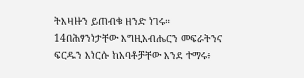ትእዛዙን ይጠብቁ ዘንድ ነገሩ። 14በሕፃንነታቸው እግዚአብሔርን መፍራትንና ፍርዱን እነርሱ ከአባቶቻቸው እንደ ተማሩ፥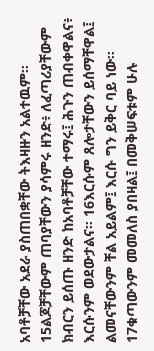አባቶቻቸው አደራ ያስጠበቋቸው ትእዛዙን አልተዉም። 15ልጆቻቸውም ጠባያቸውን ያሳምሩ ዘንድ፥ ለፈጣሪያቸውም ክብርን ይሰጡ ዘንድ ከአባቶቻቸው ተማሩ፤ ሕጉን ጠብቀዋልና፥ እርሱንም ወደውታልና። 16እርሱም ጸሎታቸውን ይሰማቸዋል፤ ልመናቸውንም ቸል አይልም፤ እርሱ ግን ይቅር ባይ ነው። 17ቁጣውንም መመለስ ያበዛል፤ በመቅሠፍቱም ሁሉ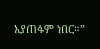አያጠፋም ነበር።”